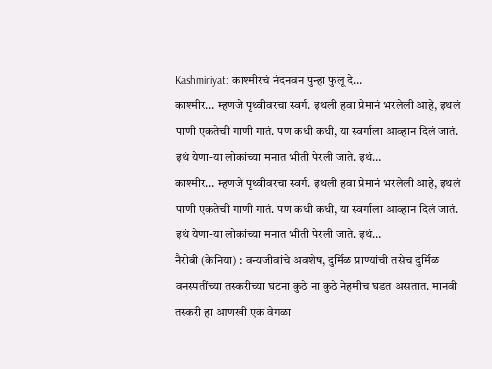Kashmiriyat: काश्मीरचं नंदनवन पुन्हा फुलू दे…
काश्मीर… म्हणजे पृथ्वीवरचा स्वर्ग. इथली हवा प्रेमानं भरलेली आहे, इथलं पाणी एकतेची गाणी गातं. पण कधी कधी, या स्वर्गाला आव्हान दिलं जातं. इथं येणा-या लोकांच्या मनात भीती पेरली जाते. इथं…
काश्मीर… म्हणजे पृथ्वीवरचा स्वर्ग. इथली हवा प्रेमानं भरलेली आहे, इथलं पाणी एकतेची गाणी गातं. पण कधी कधी, या स्वर्गाला आव्हान दिलं जातं. इथं येणा-या लोकांच्या मनात भीती पेरली जाते. इथं…
नैरोबी (केनिया) : वन्यजीवांचे अवशेष, दुर्मिळ प्राण्यांची तसेच दुर्मिळ वनस्पतींच्या तस्करीच्या घटना कुठे ना कुठे नेहमीच घडत असतात. मानवी तस्करी हा आणखी एक वेगळा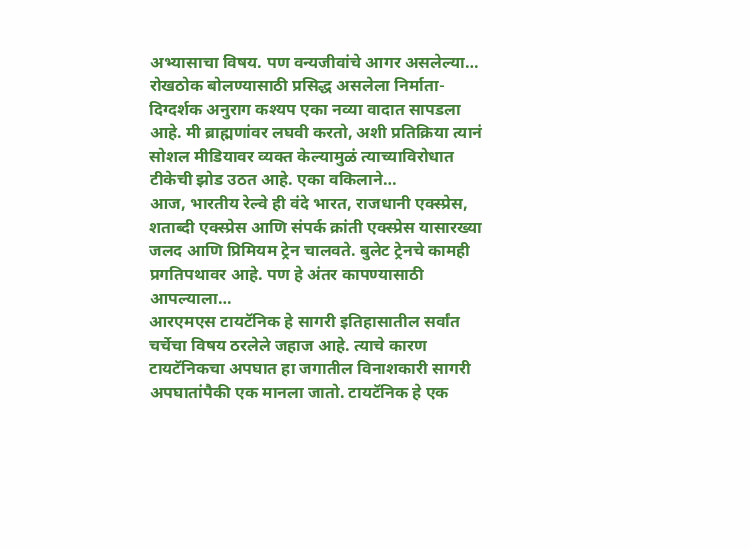अभ्यासाचा विषय. पण वन्यजीवांचे आगर असलेल्या…
रोखठोक बोलण्यासाठी प्रसिद्ध असलेला निर्माता-दिग्दर्शक अनुराग कश्यप एका नव्या वादात सापडला आहे. मी ब्राह्मणांवर लघवी करतो, अशी प्रतिक्रिया त्यानं सोशल मीडियावर व्यक्त केल्यामुळं त्याच्याविरोधात टीकेची झोड उठत आहे. एका वकिलाने…
आज, भारतीय रेल्वे ही वंदे भारत, राजधानी एक्स्प्रेस, शताब्दी एक्स्प्रेस आणि संपर्क क्रांती एक्स्प्रेस यासारख्या जलद आणि प्रिमियम ट्रेन चालवते. बुलेट ट्रेनचे कामही प्रगतिपथावर आहे. पण हे अंतर कापण्यासाठी आपल्याला…
आरएमएस टायटॅनिक हे सागरी इतिहासातील सर्वांत चर्चेचा विषय ठरलेले जहाज आहे. त्याचे कारण टायटॅनिकचा अपघात हा जगातील विनाशकारी सागरी अपघातांपैकी एक मानला जातो. टायटॅनिक हे एक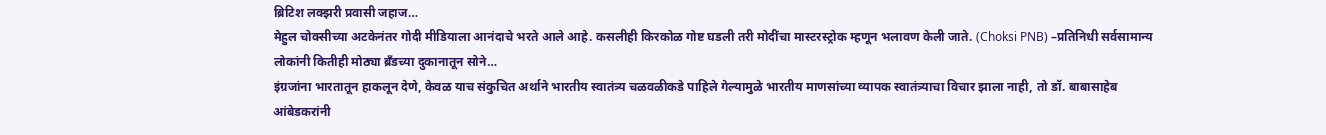ब्रिटिश लक्झरी प्रवासी जहाज…
मेहुल चोक्सीच्या अटकेनंतर गोदी मीडियाला आनंदाचे भरते आले आहे. कसलीही किरकोळ गोष्ट घडली तरी मोदींचा मास्टरस्ट्रोक म्हणून भलावण केली जाते. (Choksi PNB) –प्रतिनिधी सर्वसामान्य लोकांनी कितीही मोठ्या ब्रँडच्या दुकानातून सोने…
इंग्रजांना भारतातून हाकलून देणे, केवळ याच संकुचित अर्थाने भारतीय स्वातंत्र्य चळवळीकडे पाहिले गेल्यामुळे भारतीय माणसांच्या व्यापक स्वातंत्र्याचा विचार झाला नाही, तो डॉ. बाबासाहेब आंबेडकरांनी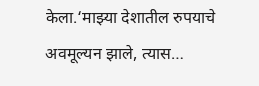केला.‘माझ्या देशातील रुपयाचे अवमूल्यन झाले, त्यास…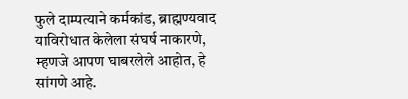फुले दाम्पत्याने कर्मकांड, ब्राह्मण्यवाद याविरोधात केलेला संघर्ष नाकारणे, म्हणजे आपण घाबरलेले आहोत, हे सांगणे आहे.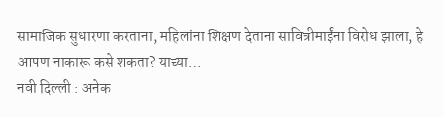सामाजिक सुधारणा करताना, महिलांना शिक्षण देताना सावित्रीमाईंना विरोध झाला, हे आपण नाकारू कसे शकता? याच्या…
नवी दिल्ली : अनेक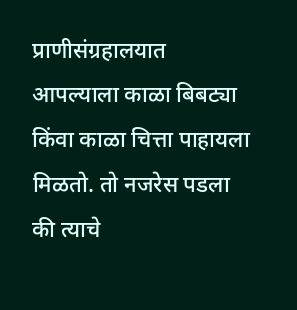प्राणीसंग्रहालयात आपल्याला काळा बिबट्या किंवा काळा चित्ता पाहायला मिळतो. तो नजरेस पडला की त्याचे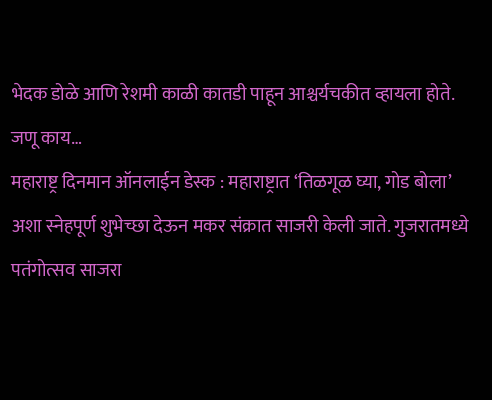भेदक डोळे आणि रेशमी काळी कातडी पाहून आश्चर्यचकीत व्हायला होते. जणू काय…
महाराष्ट्र दिनमान ऑनलाईन डेस्क : महाराष्ट्रात ‘तिळगूळ घ्या, गोड बोला’ अशा स्नेहपूर्ण शुभेच्छा देऊन मकर संक्रात साजरी केली जाते. गुजरातमध्ये पतंगोत्सव साजरा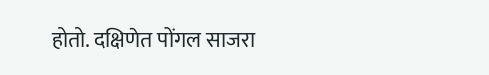होतो. दक्षिणेत पोंगल साजरा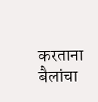करताना बैलांचा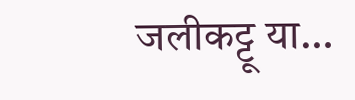जलीकट्टू या…